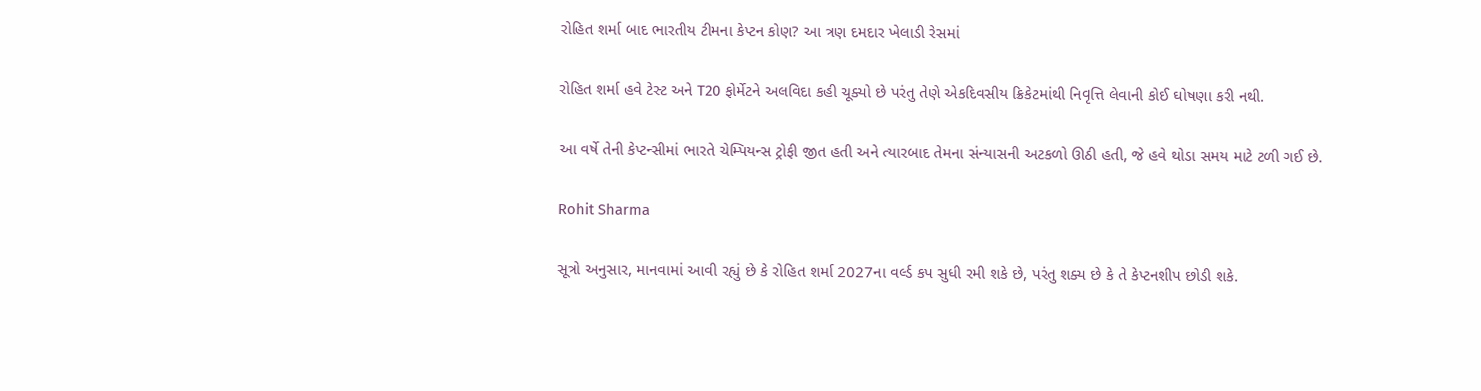રોહિત શર્મા બાદ ભારતીય ટીમના કેપ્ટન કોણ? આ ત્રણ દમદાર ખેલાડી રેસમાં

રોહિત શર્મા હવે ટેસ્ટ અને T20 ફોર્મેટને અલવિદા કહી ચૂક્યો છે પરંતુ તેણે એકદિવસીય ક્રિકેટમાંથી નિવૃત્તિ લેવાની કોઈ ઘોષણા કરી નથી.

આ વર્ષે તેની કેપ્ટન્સીમાં ભારતે ચેમ્પિયન્સ ટ્રોફી જીત હતી અને ત્યારબાદ તેમના સંન્યાસની અટકળો ઊઠી હતી, જે હવે થોડા સમય માટે ટળી ગઈ છે.

Rohit Sharma

સૂત્રો અનુસાર, માનવામાં આવી રહ્યું છે કે રોહિત શર્મા 2027ના વર્લ્ડ કપ સુધી રમી શકે છે, પરંતુ શક્ય છે કે તે કેપ્ટનશીપ છોડી શકે.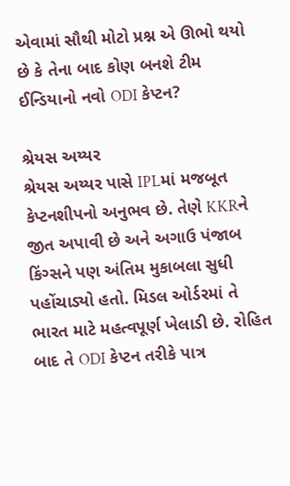એવામાં સૌથી મોટો પ્રશ્ન એ ઊભો થયો છે કે તેના બાદ કોણ બનશે ટીમ ઈન્ડિયાનો નવો ODI કેપ્ટન?

શ્રેયસ અય્યર
શ્રેયસ અય્યર પાસે IPLમાં મજબૂત કેપ્ટનશીપનો અનુભવ છે. તેણે KKRને જીત અપાવી છે અને અગાઉ પંજાબ કિંગ્સને પણ અંતિમ મુકાબલા સુધી પહોંચાડ્યો હતો. મિડલ ઓર્ડરમાં તે ભારત માટે મહત્વપૂર્ણ ખેલાડી છે. રોહિત બાદ તે ODI કેપ્ટન તરીકે પાત્ર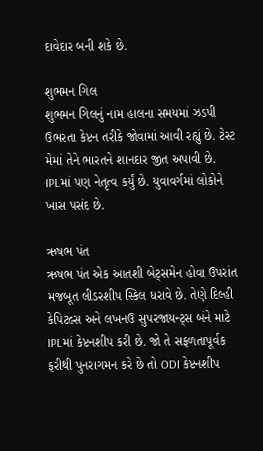દાવેદાર બની શકે છે.

શુભમન ગિલ
શુભમન ગિલનું નામ હાલના સમયમાં ઝડપી ઉભરતા કેપ્ટન તરીકે જોવામાં આવી રહ્યું છે. ટેસ્ટ મેમાં તેને ભારતને શાનદાર જીત અપાવી છે. IPLમાં પણ નેતૃત્વ કર્યું છે. યુવાવર્ગમાં લોકોને ખાસ પસંદ છે.

ઋષભ પંત
ઋષભ પંત એક આતશી બેટ્સમેન હોવા ઉપરાંત મજબૂત લીડરશીપ સ્કિલ ધરાવે છે. તેણે દિલ્હી કેપિટલ્સ અને લખનઉ સુપરજાયન્ટ્સ બંને માટે IPLમાં કેપ્ટનશીપ કરી છે. જો તે સફળતાપૂર્વક ફરીથી પુનરાગમન કરે છે તો ODI કેપ્ટનશીપ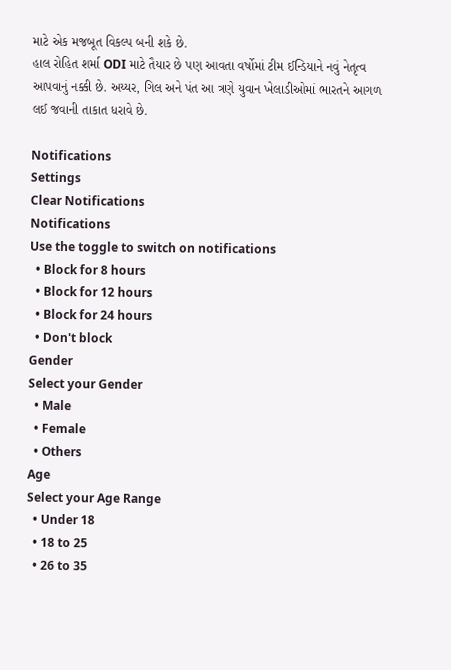માટે એક મજબૂત વિકલ્પ બની શકે છે.
હાલ રોહિત શર્મા ODI માટે તૈયાર છે પણ આવતા વર્ષોમાં ટીમ ઈન્ડિયાને નવું નેતૃત્વ આપવાનું નક્કી છે. અય્યર, ગિલ અને પંત આ ત્રણે યુવાન ખેલાડીઓમાં ભારતને આગળ લઈ જવાની તાકાત ધરાવે છે.

Notifications
Settings
Clear Notifications
Notifications
Use the toggle to switch on notifications
  • Block for 8 hours
  • Block for 12 hours
  • Block for 24 hours
  • Don't block
Gender
Select your Gender
  • Male
  • Female
  • Others
Age
Select your Age Range
  • Under 18
  • 18 to 25
  • 26 to 35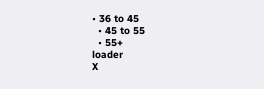• 36 to 45
  • 45 to 55
  • 55+
loader
X